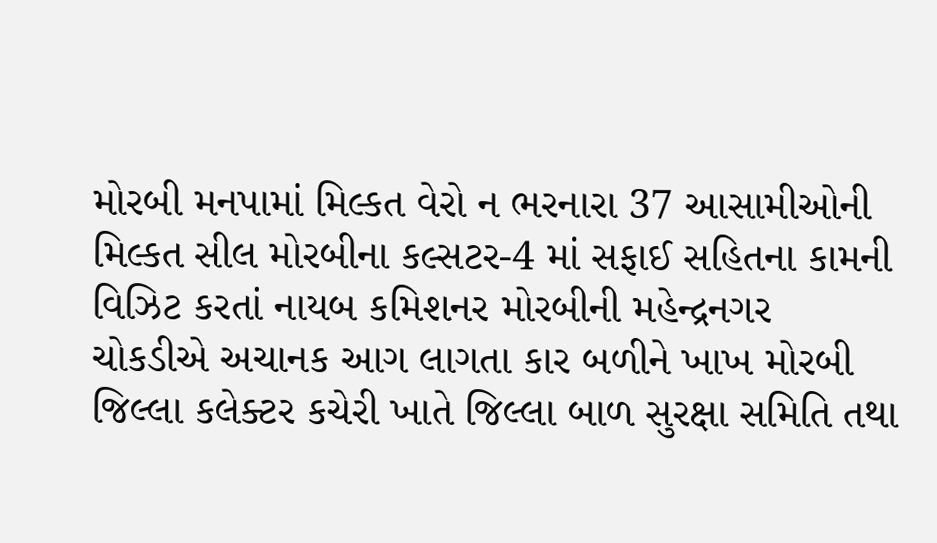મોરબી મનપામાં મિલ્કત વેરો ન ભરનારા 37 આસામીઓની મિલ્કત સીલ મોરબીના કલ્સટર-4 માં સફાઈ સહિતના કામની વિઝિટ કરતાં નાયબ કમિશનર મોરબીની મહેન્દ્રનગર ચોકડીએ અચાનક આગ લાગતા કાર બળીને ખાખ મોરબી જિલ્લા કલેક્ટર કચેરી ખાતે જિલ્લા બાળ સુરક્ષા સમિતિ તથા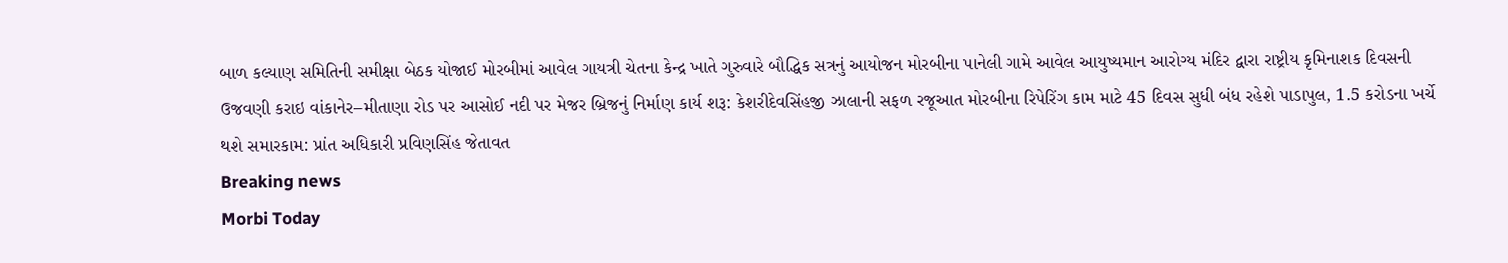બાળ કલ્યાણ સમિતિની સમીક્ષા બેઠક યોજાઈ મોરબીમાં આવેલ ગાયત્રી ચેતના કેન્દ્ર ખાતે ગુરુવારે બૌદ્ધિક સત્રનું આયોજન મોરબીના પાનેલી ગામે આવેલ આયુષ્યમાન આરોગ્ય મંદિર દ્વારા રાષ્ટ્રીય કૃમિનાશક દિવસની ઉજવણી કરાઇ વાંકાનેર–મીતાણા રોડ પર આસોઈ નદી પર મેજર બ્રિજનું નિર્માણ કાર્ય શરૂ: કેશરીદેવસિંહજી ઝાલાની સફળ રજૂઆત મોરબીના રિપેરિંગ કામ માટે 45 દિવસ સુધી બંધ રહેશે પાડાપુલ, 1.5 કરોડના ખર્ચે થશે સમારકામ: પ્રાંત અધિકારી પ્રવિણસિંહ જેતાવત
Breaking news
Morbi Today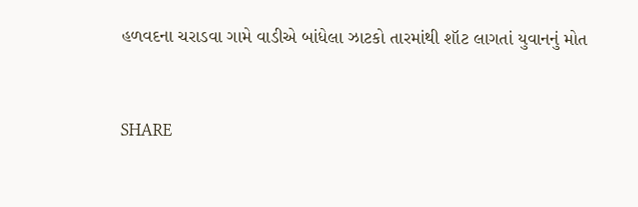હળવદના ચરાડવા ગામે વાડીએ બાંધેલા ઝાટકો તારમાંથી શૉટ લાગતાં યુવાનનું મોત


SHARE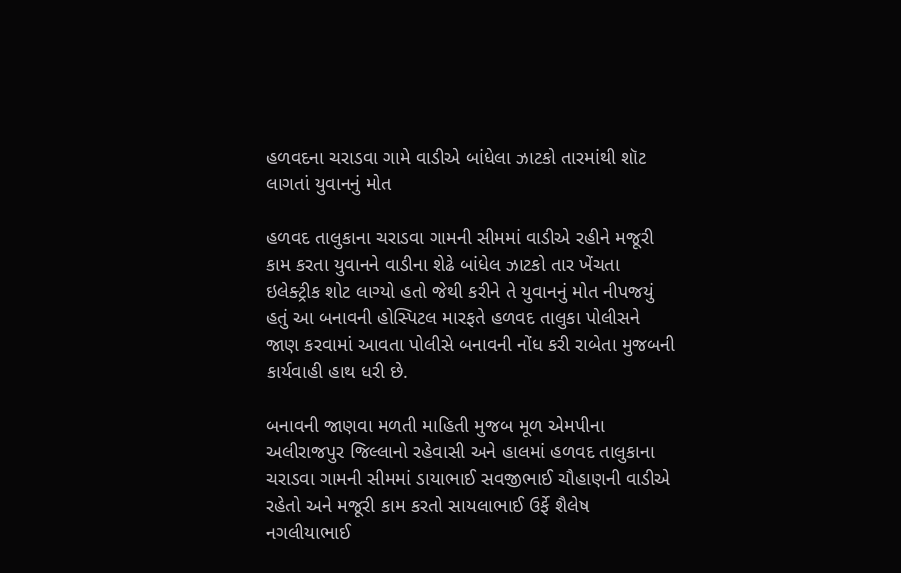હળવદના ચરાડવા ગામે વાડીએ બાંધેલા ઝાટકો તારમાંથી શૉટ લાગતાં યુવાનનું મોત

હળવદ તાલુકાના ચરાડવા ગામની સીમમાં વાડીએ રહીને મજૂરી કામ કરતા યુવાનને વાડીના શેઢે બાંધેલ ઝાટકો તાર ખેંચતા ઇલેક્ટ્રીક શોટ લાગ્યો હતો જેથી કરીને તે યુવાનનું મોત નીપજયું હતું આ બનાવની હોસ્પિટલ મારફતે હળવદ તાલુકા પોલીસને જાણ કરવામાં આવતા પોલીસે બનાવની નોંધ કરી રાબેતા મુજબની કાર્યવાહી હાથ ધરી છે.

બનાવની જાણવા મળતી માહિતી મુજબ મૂળ એમપીના અલીરાજપુર જિલ્લાનો રહેવાસી અને હાલમાં હળવદ તાલુકાના ચરાડવા ગામની સીમમાં ડાયાભાઈ સવજીભાઈ ચૌહાણની વાડીએ રહેતો અને મજૂરી કામ કરતો સાયલાભાઈ ઉર્ફે શૈલેષ નગલીયાભાઈ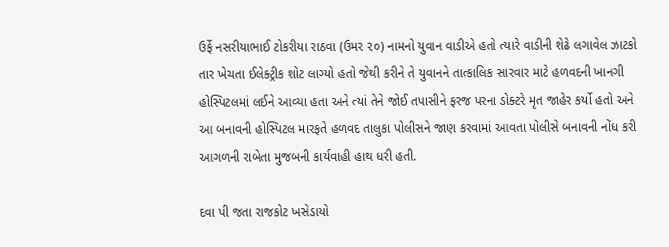ઉર્ફે નસરીયાભાઈ ટોકરીયા રાઠવા (ઉમર ૨૦) નામનો યુવાન વાડીએ હતો ત્યારે વાડીની શેઢે લગાવેલ ઝાટકો તાર ખેચતા ઈલેક્ટ્રીક શોટ લાગ્યો હતો જેથી કરીને તે યુવાનને તાત્કાલિક સારવાર માટે હળવદની ખાનગી હોસ્પિટલમાં લઈને આવ્યા હતા અને ત્યાં તેને જોઈ તપાસીને ફરજ પરના ડોક્ટરે મૃત જાહેર કર્યો હતો અને આ બનાવની હોસ્પિટલ મારફતે હળવદ તાલુકા પોલીસને જાણ કરવામાં આવતા પોલીસે બનાવની નોંધ કરી આગળની રાબેતા મુજબની કાર્યવાહી હાથ ધરી હતી.

દવા પી જતા રાજકોટ ખસેડાયો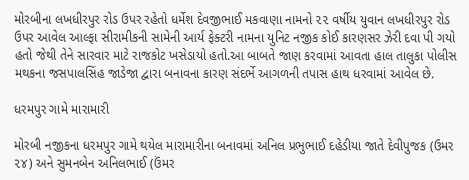મોરબીના લખધીરપુર રોડ ઉપર રહેતો ધર્મેશ દેવજીભાઈ મકવાણા નામનો ૨૨ વર્ષીય યુવાન લખધીરપુર રોડ ઉપર આવેલ આલ્ફા સીરામીકની સામેની આર્ય ફેક્ટરી નામના યુનિટ નજીક કોઈ કારણસર ઝેરી દવા પી ગયો હતો જેથી તેને સારવાર માટે રાજકોટ ખસેડાયો હતો.આ બાબતે જાણ કરવામાં આવતા હાલ તાલુકા પોલીસ મથકના જસપાલસિંહ જાડેજા દ્વારા બનાવના કારણ સંદર્ભે આગળની તપાસ હાથ ધરવામાં આવેલ છે.

ધરમપુર ગામે મારામારી

મોરબી નજીકના ધરમપુર ગામે થયેલ મારામારીના બનાવમાં અનિલ પ્રભુભાઈ દહેડીયા જાતે દેવીપુજક (ઉમર ૨૪) અને સુમનબેન અનિલભાઈ (ઉંમર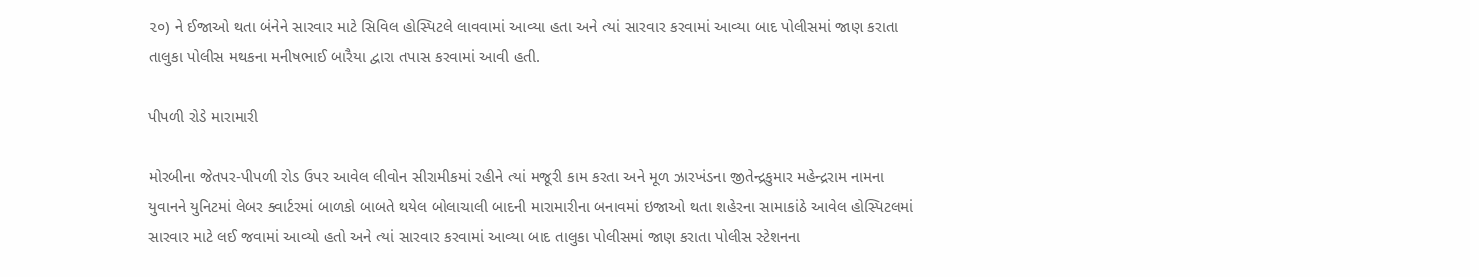૨૦) ને ઈજાઓ થતા બંનેને સારવાર માટે સિવિલ હોસ્પિટલે લાવવામાં આવ્યા હતા અને ત્યાં સારવાર કરવામાં આવ્યા બાદ પોલીસમાં જાણ કરાતા તાલુકા પોલીસ મથકના મનીષભાઈ બારૈયા દ્વારા તપાસ કરવામાં આવી હતી.

પીપળી રોડે મારામારી

મોરબીના જેતપર-પીપળી રોડ ઉપર આવેલ લીવોન સીરામીકમાં રહીને ત્યાં મજૂરી કામ કરતા અને મૂળ ઝારખંડના જીતેન્દ્રકુમાર મહેન્દ્રરામ નામના યુવાનને યુનિટમાં લેબર ક્વાર્ટરમાં બાળકો બાબતે થયેલ બોલાચાલી બાદની મારામારીના બનાવમાં ઇજાઓ થતા શહેરના સામાકાંઠે આવેલ હોસ્પિટલમાં સારવાર માટે લઈ જવામાં આવ્યો હતો અને ત્યાં સારવાર કરવામાં આવ્યા બાદ તાલુકા પોલીસમાં જાણ કરાતા પોલીસ સ્ટેશનના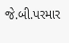જે.બી.પરમાર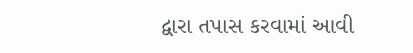દ્વારા તપાસ કરવામાં આવી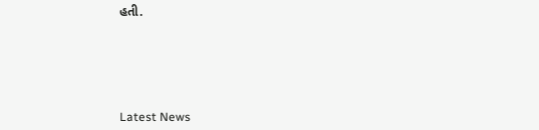હતી.






Latest News